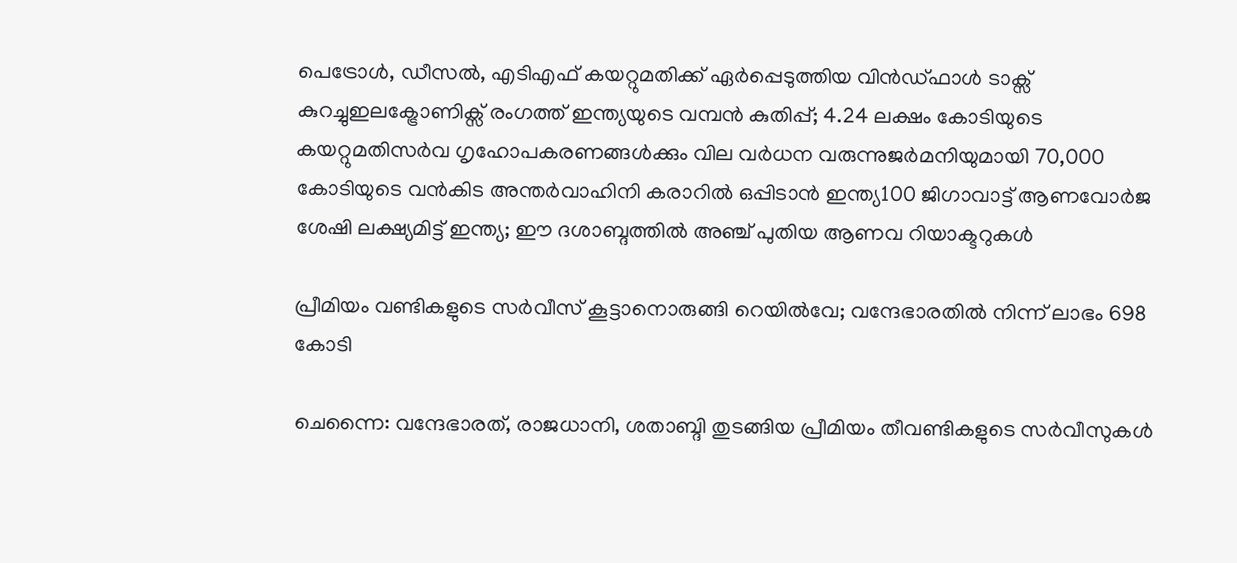പെട്രോൾ, ഡീസൽ, എടിഎഫ് കയറ്റുമതിക്ക് ഏർപ്പെടുത്തിയ വിൻഡ്ഫാൾ ടാക്സ് കുറച്ചുഇലക്ട്രോണിക്സ് രംഗത്ത് ഇന്ത്യയുടെ വമ്പന്‍ കുതിപ്പ്; 4.24 ലക്ഷം കോടിയുടെ കയറ്റുമതിസർവ ഗൃഹോപകരണങ്ങൾക്കും വില വർധന വരുന്നുജർമനിയുമായി 70,000 കോടിയുടെ വൻകിട അന്തർവാഹിനി കരാറിൽ ഒപ്പിടാൻ ഇന്ത്യ100 ജിഗാവാട്ട് ആണവോര്‍ജ ശേഷി ലക്ഷ്യമിട്ട് ഇന്ത്യ; ഈ ദശാബ്ദത്തില്‍ അഞ്ച് പുതിയ ആണവ റിയാക്ടറുകള്‍

പ്രീമിയം വണ്ടികളുടെ സര്‍വീസ് കൂട്ടാനൊരുങ്ങി റെയില്‍വേ; വന്ദേഭാരതില്‍ നിന്ന് ലാഭം 698 കോടി

ചെന്നൈ: വന്ദേഭാരത്, രാജധാനി, ശതാബ്ദി തുടങ്ങിയ പ്രീമിയം തീവണ്ടികളുടെ സർവീസുകള്‍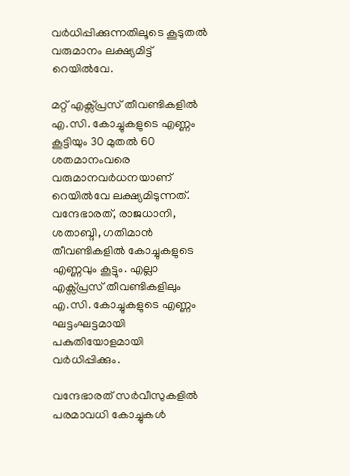വർധിപ്പിക്കുന്നതിലൂടെ കൂടുതല്‍ വരുമാനം ലക്ഷ്യമിട്ട് റെയില്‍വേ.

മറ്റ് എക്സ്പ്രസ് തീവണ്ടികളില്‍ എ.സി. കോച്ചുകളുടെ എണ്ണം കൂട്ടിയും 30 മുതല്‍ 60 ശതമാനംവരെ വരുമാനവർധനയാണ് റെയില്‍വേ ലക്ഷ്യമിടുന്നത്. വന്ദേഭാരത്, രാജധാനി, ശതാബ്ദി, ഗതിമാൻ തീവണ്ടികളില്‍ കോച്ചുകളുടെ എണ്ണവും കൂട്ടും. എല്ലാ എക്സ്പ്രസ് തീവണ്ടികളിലും എ.സി. കോച്ചുകളുടെ എണ്ണം ഘട്ടംഘട്ടമായി പകുതിയോളമായി വർധിപ്പിക്കും.

വന്ദേഭാരത് സർവീസുകളില്‍ പരമാവധി കോച്ചുകള്‍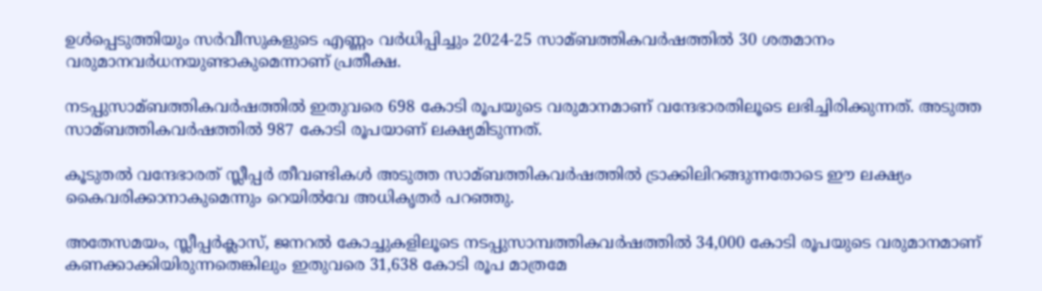ഉള്‍പ്പെടുത്തിയും സർവീസുകളുടെ എണ്ണം വർധിപ്പിച്ചും 2024-25 സാമ്ബത്തികവർഷത്തില്‍ 30 ശതമാനം വരുമാനവർധനയുണ്ടാകുമെന്നാണ് പ്രതീക്ഷ.

നടപ്പുസാമ്ബത്തികവർഷത്തില്‍ ഇതുവരെ 698 കോടി രൂപയുടെ വരുമാനമാണ് വന്ദേഭാരതിലൂടെ ലഭിച്ചിരിക്കുന്നത്. അടുത്ത സാമ്ബത്തികവർഷത്തില്‍ 987 കോടി രൂപയാണ് ലക്ഷ്യമിടുന്നത്.

കൂടുതല്‍ വന്ദേഭാരത് സ്ലീപ്പർ തീവണ്ടികള്‍ അടുത്ത സാമ്ബത്തികവർഷത്തില്‍ ട്രാക്കിലിറങ്ങുന്നതോടെ ഈ ലക്ഷ്യം കൈവരിക്കാനാകുമെന്നും റെയില്‍വേ അധികൃതർ പറഞ്ഞു.

അതേസമയം, സ്ലീപ്പർക്ലാസ്, ജനറല്‍ കോച്ചുകളിലൂടെ നടപ്പുസാമ്പത്തികവർഷത്തില്‍ 34,000 കോടി രൂപയുടെ വരുമാനമാണ് കണക്കാക്കിയിരുന്നതെങ്കിലും ഇതുവരെ 31,638 കോടി രൂപ മാത്രമേ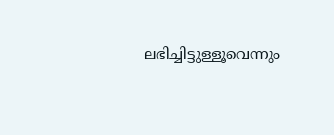ലഭിച്ചിട്ടുള്ളൂവെന്നും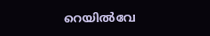റെയില്‍വേ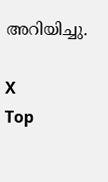അറിയിച്ചു.

X
Top